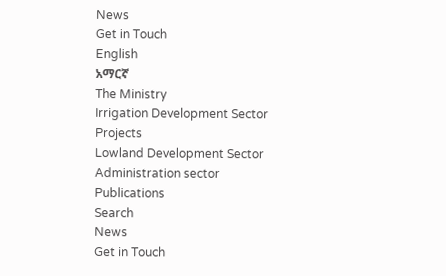News
Get in Touch
English
አማርኛ
The Ministry
Irrigation Development Sector
Projects
Lowland Development Sector
Administration sector
Publications
Search
News
Get in Touch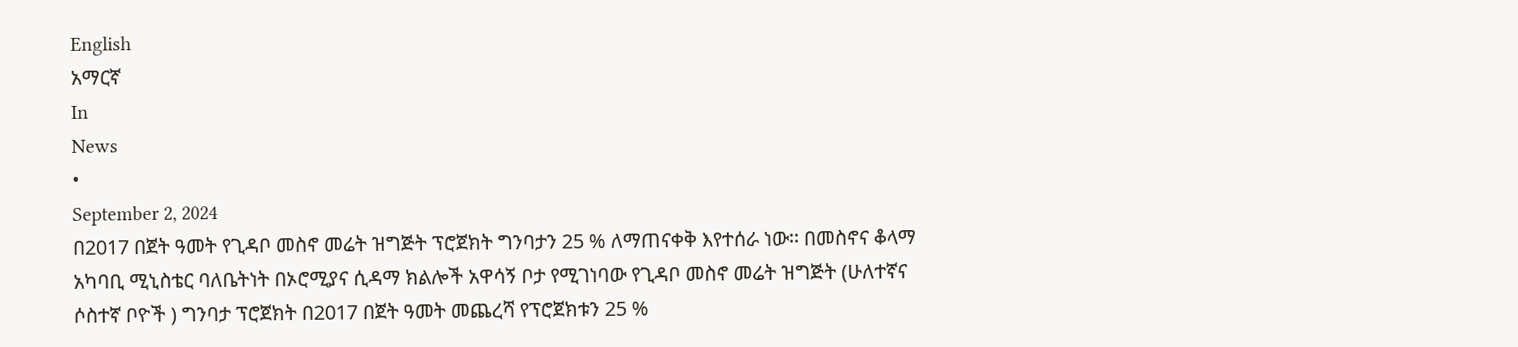English
አማርኛ
In
News
•
September 2, 2024
በ2017 በጀት ዓመት የጊዳቦ መስኖ መሬት ዝግጅት ፕሮጀክት ግንባታን 25 % ለማጠናቀቅ እየተሰራ ነው፡፡ በመስኖና ቆላማ አካባቢ ሚኒስቴር ባለቤትነት በኦሮሚያና ሲዳማ ክልሎች አዋሳኝ ቦታ የሚገነባው የጊዳቦ መስኖ መሬት ዝግጅት (ሁለተኛና ሶስተኛ ቦዮች ) ግንባታ ፕሮጀክት በ2017 በጀት ዓመት መጨረሻ የፕሮጀክቱን 25 %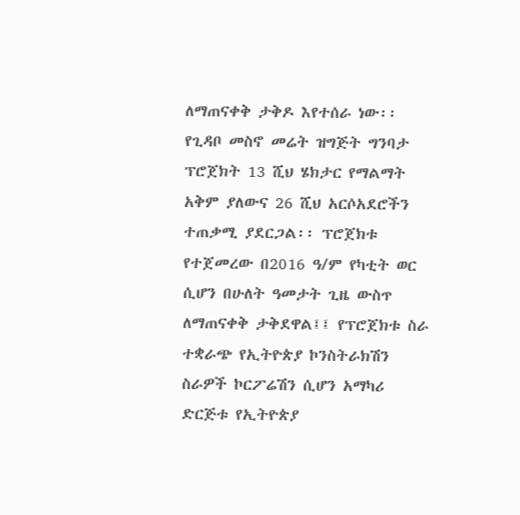ለማጠናቀቅ ታቅዶ እየተሰራ ነው፡፡ የጊዳቦ መስኖ መሬት ዝግጅት ግንባታ ፕሮጀክት 13 ሺህ ሄክታር የማልማት አቅም ያለውና 26 ሺህ አርሶአደሮችን ተጠቃሚ ያደርጋል፡፡ ፕሮጀክቱ የተጀመረው በ2016 ዓ/ም የካቲት ወር ሲሆን በሁለት ዓመታት ጊዜ ውስጥ ለማጠናቀቅ ታቅደዋል፤፤ የፕሮጀክቱ ስራ ተቋራጭ የኢትዮጵያ ኮንስትራክሽን ስራዎች ኮርፖሬሽን ሲሆን አማካሪ ድርጅቱ የኢትዮጵያ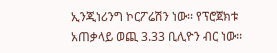ኢንጂነሪንግ ኮርፖሬሽን ነው፡፡ የፕሮጀክቱ አጠቃላይ ወጪ 3.33 ቢሊዮን ብር ነው፡፡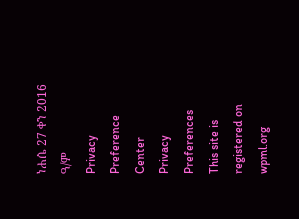ነሐሴ 27 ቀን 2016 ዓ/ም
Privacy Preference Center
Privacy Preferences
This site is registered on
wpml.org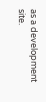as a development site.